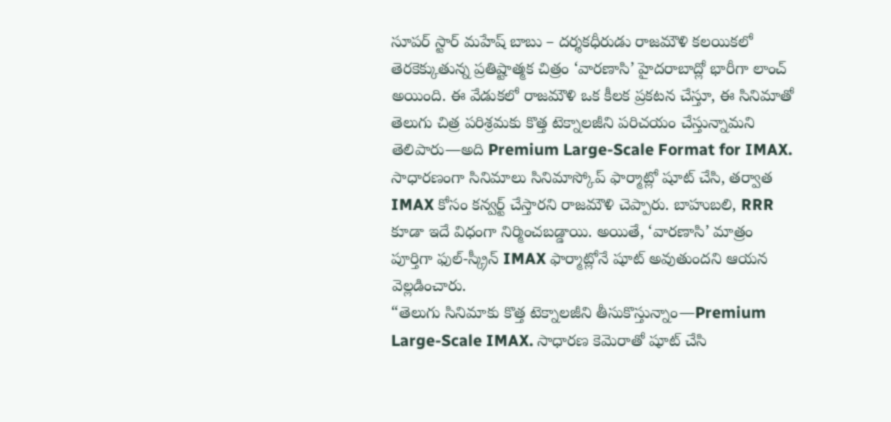సూపర్ స్టార్ మహేష్ బాబు – దర్శకధీరుడు రాజమౌళి కలయికలో తెరకెక్కుతున్న ప్రతిష్టాత్మక చిత్రం ‘వారణాసి’ హైదరాబాద్లో భారీగా లాంచ్ అయింది. ఈ వేడుకలో రాజమౌళి ఒక కీలక ప్రకటన చేస్తూ, ఈ సినిమాతో తెలుగు చిత్ర పరిశ్రమకు కొత్త టెక్నాలజీని పరిచయం చేస్తున్నామని తెలిపారు—అది Premium Large-Scale Format for IMAX.
సాధారణంగా సినిమాలు సినిమాస్కోప్ ఫార్మాట్లో షూట్ చేసి, తర్వాత IMAX కోసం కన్వర్ట్ చేస్తారని రాజమౌళి చెప్పారు. బాహుబలి, RRR కూడా ఇదే విధంగా నిర్మించబడ్డాయి. అయితే, ‘వారణాసి’ మాత్రం పూర్తిగా ఫుల్-స్క్రీన్ IMAX ఫార్మాట్లోనే షూట్ అవుతుందని ఆయన వెల్లడించారు.
“తెలుగు సినిమాకు కొత్త టెక్నాలజీని తీసుకొస్తున్నాం—Premium Large-Scale IMAX. సాధారణ కెమెరాతో షూట్ చేసి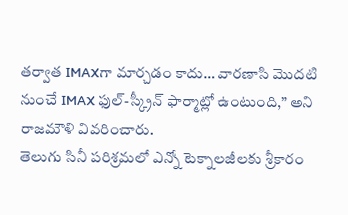తర్వాత IMAXగా మార్చడం కాదు… వారణాసి మొదటి నుంచే IMAX ఫుల్-స్క్రీన్ ఫార్మాట్లో ఉంటుంది,” అని రాజమౌళి వివరించారు.
తెలుగు సినీ పరిశ్రమలో ఎన్నో టెక్నాలజీలకు శ్రీకారం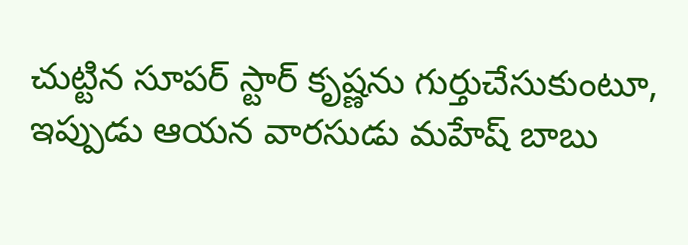చుట్టిన సూపర్ స్టార్ కృష్ణను గుర్తుచేసుకుంటూ, ఇప్పుడు ఆయన వారసుడు మహేష్ బాబు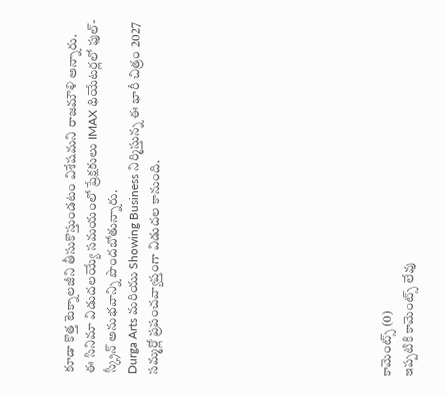కూడా కొత్త టెక్నాలజీని తీసుకొస్తుండటం విశేషమని రాజమౌళి అన్నారు.
ఈ సినిమా విడుదలయ్యే సమయంలో ప్రేక్షకులు IMAX థియేటర్లలో ఫుల్-స్క్రీన్ అనుభవాన్ని పొందబోతున్నారు.
Durga Arts మరియు Showing Business నిర్మిస్తున్న ఈ భారీ చిత్రం 2027 సమ్మర్లో ప్రపంచవ్యాప్తంగా విడుదల కానుంది.










కామెంట్స్ (0)
ఇప్పటికి కామెంట్స్ లేవు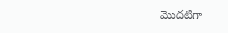మొదటిగా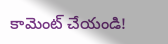కామెంట్ చేయండి!